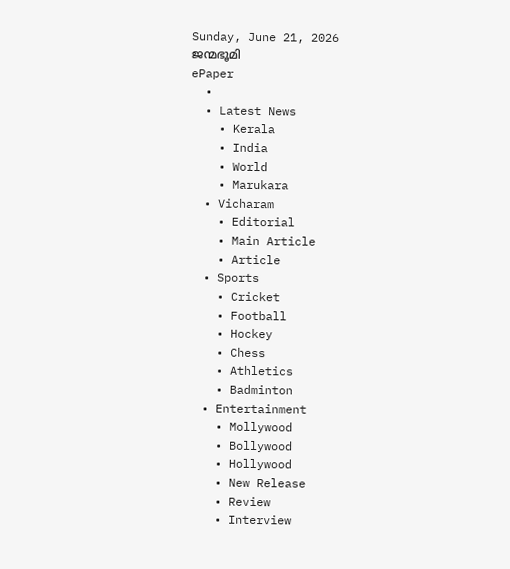Sunday, June 21, 2026
ജന്മഭൂമി
ePaper
  •
  • Latest News
    • Kerala
    • India
    • World
    • Marukara
  • Vicharam
    • Editorial
    • Main Article
    • Article
  • Sports
    • Cricket
    • Football
    • Hockey
    • Chess
    • Athletics
    • Badminton
  • Entertainment
    • Mollywood
    • Bollywood
    • Hollywood
    • New Release
    • Review
    • Interview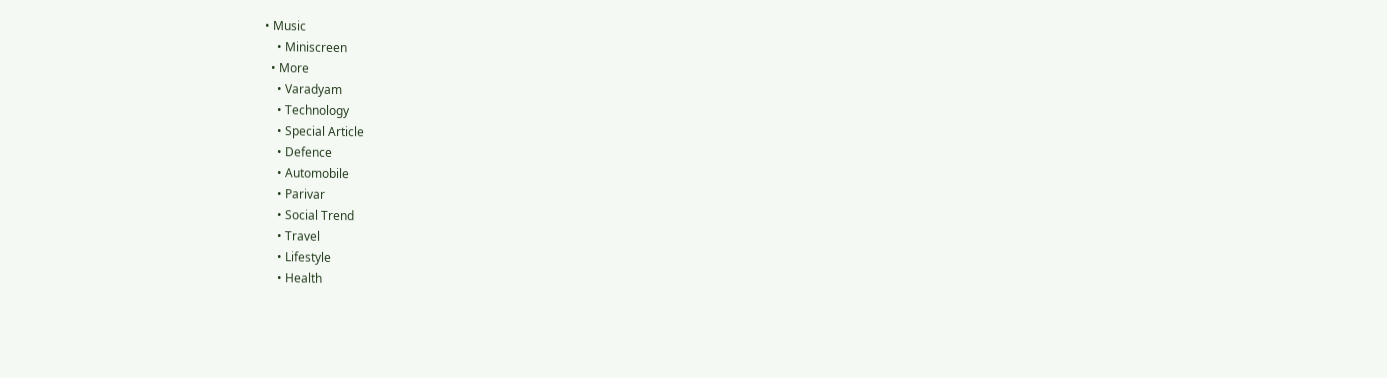• Music
    • Miniscreen
  • More
    • Varadyam
    • Technology
    • Special Article
    • Defence
    • Automobile
    • Parivar
    • Social Trend
    • Travel
    • Lifestyle
    • Health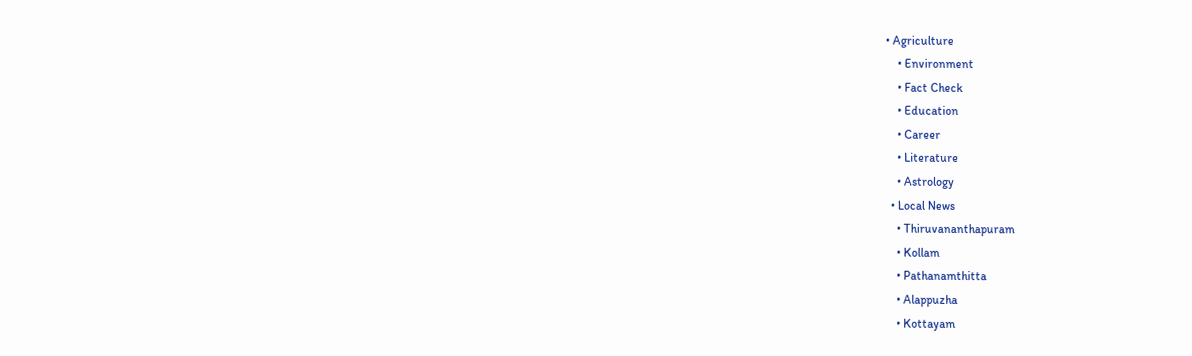• Agriculture
    • Environment
    • Fact Check
    • Education
    • Career
    • Literature
    • Astrology
  • Local News
    • Thiruvananthapuram
    • Kollam
    • Pathanamthitta
    • Alappuzha
    • Kottayam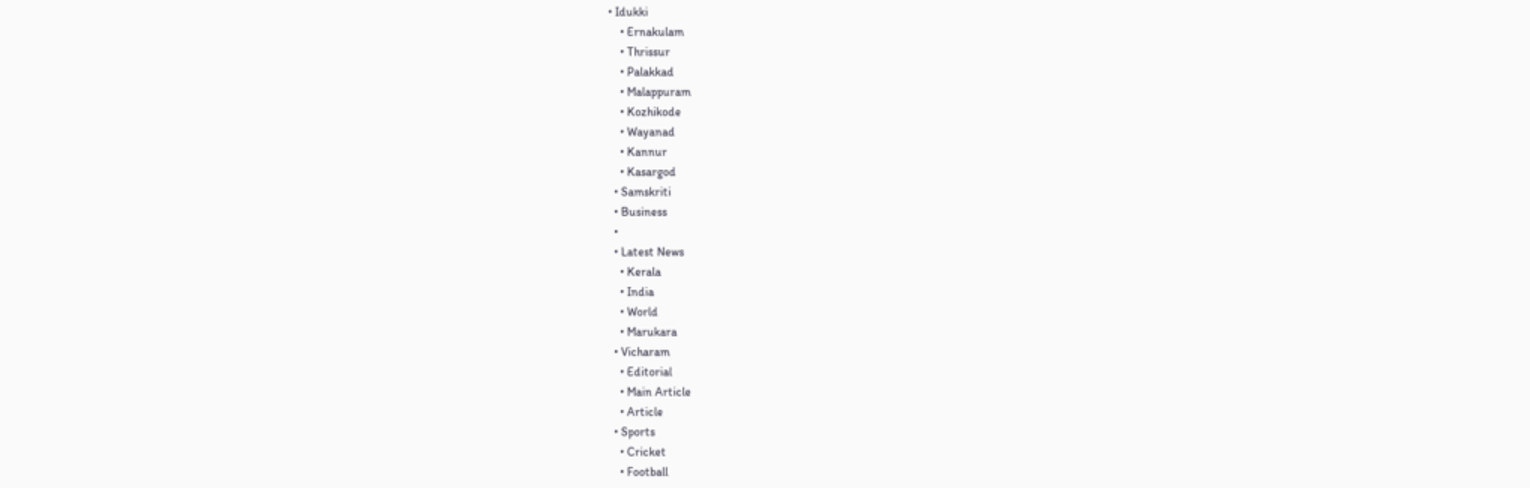• Idukki
    • Ernakulam
    • Thrissur
    • Palakkad
    • Malappuram
    • Kozhikode
    • Wayanad
    • Kannur
    • Kasargod
  • Samskriti
  • Business
  •
  • Latest News
    • Kerala
    • India
    • World
    • Marukara
  • Vicharam
    • Editorial
    • Main Article
    • Article
  • Sports
    • Cricket
    • Football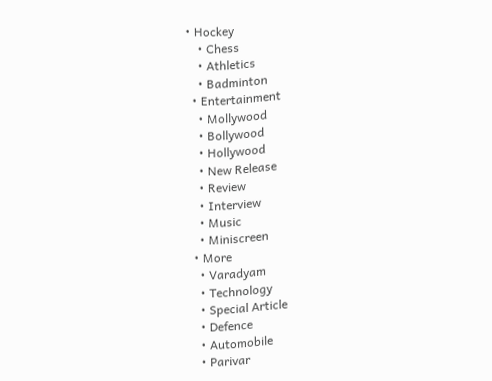• Hockey
    • Chess
    • Athletics
    • Badminton
  • Entertainment
    • Mollywood
    • Bollywood
    • Hollywood
    • New Release
    • Review
    • Interview
    • Music
    • Miniscreen
  • More
    • Varadyam
    • Technology
    • Special Article
    • Defence
    • Automobile
    • Parivar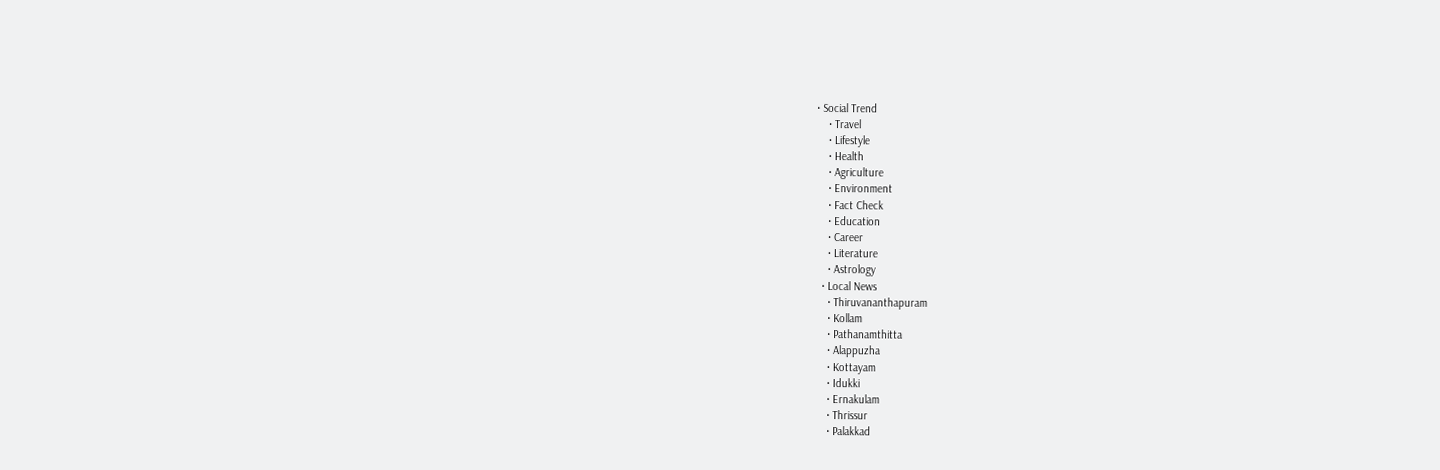• Social Trend
    • Travel
    • Lifestyle
    • Health
    • Agriculture
    • Environment
    • Fact Check
    • Education
    • Career
    • Literature
    • Astrology
  • Local News
    • Thiruvananthapuram
    • Kollam
    • Pathanamthitta
    • Alappuzha
    • Kottayam
    • Idukki
    • Ernakulam
    • Thrissur
    • Palakkad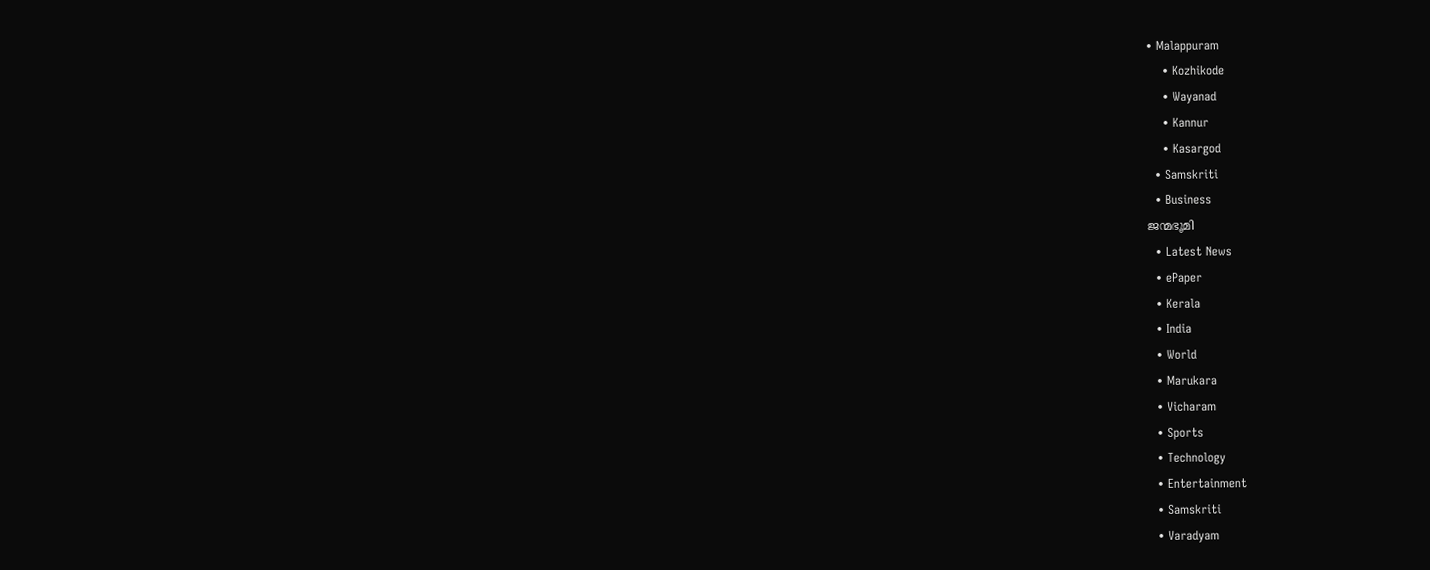• Malappuram
    • Kozhikode
    • Wayanad
    • Kannur
    • Kasargod
  • Samskriti
  • Business
ജന്മഭൂമി
  • Latest News
  • ePaper
  • Kerala
  • India
  • World
  • Marukara
  • Vicharam
  • Sports
  • Technology
  • Entertainment
  • Samskriti
  • Varadyam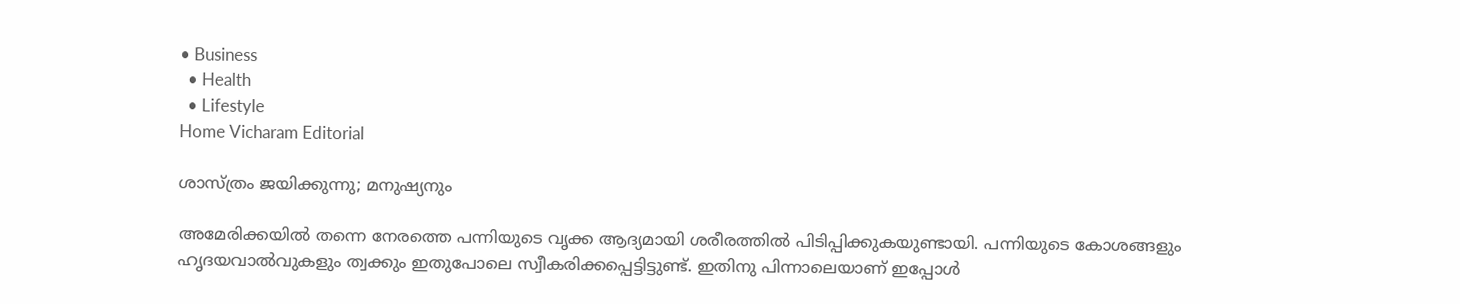• Business
  • Health
  • Lifestyle
Home Vicharam Editorial

ശാസ്ത്രം ജയിക്കുന്നു; മനുഷ്യനും

അമേരിക്കയില്‍ തന്നെ നേരത്തെ പന്നിയുടെ വൃക്ക ആദ്യമായി ശരീരത്തില്‍ പിടിപ്പിക്കുകയുണ്ടായി. പന്നിയുടെ കോശങ്ങളും ഹൃദയവാല്‍വുകളും ത്വക്കും ഇതുപോലെ സ്വീകരിക്കപ്പെട്ടിട്ടുണ്ട്. ഇതിനു പിന്നാലെയാണ് ഇപ്പോള്‍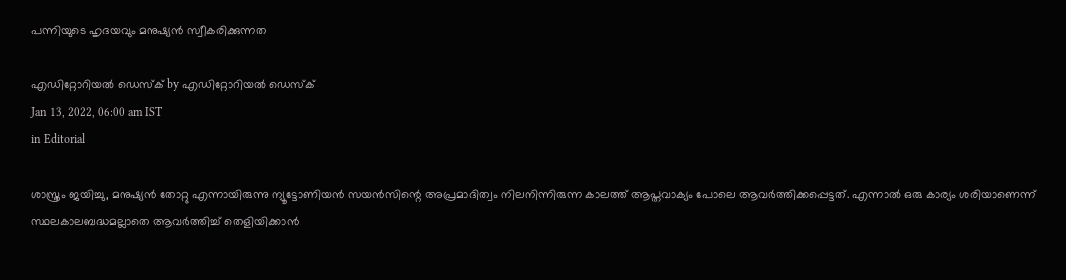പന്നിയുടെ ഹൃദയവും മനുഷ്യന്‍ സ്വീകരിക്കുന്നത

എഡിറ്റോറിയൽ ഡെസ്ക് by എഡിറ്റോറിയൽ ഡെസ്ക്
Jan 13, 2022, 06:00 am IST
in Editorial

ശാസ്ത്രം ജയിച്ചു, മനുഷ്യന്‍ തോറ്റു എന്നായിരുന്നു ന്യൂട്ടോണിയന്‍ സയന്‍സിന്റെ അപ്രമാദിത്വം നിലനിന്നിരുന്ന കാലത്ത് ആപ്തവാക്യം പോലെ ആവര്‍ത്തിക്കപ്പെട്ടത്. എന്നാല്‍ ഒരു കാര്യം ശരിയാണെന്ന് സ്ഥലകാലബദ്ധമല്ലാതെ ആവര്‍ത്തിച്ച് തെളിയിക്കാന്‍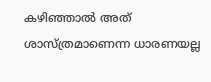കഴിഞ്ഞാല്‍ അത് ശാസ്ത്രമാണെന്ന ധാരണയല്ല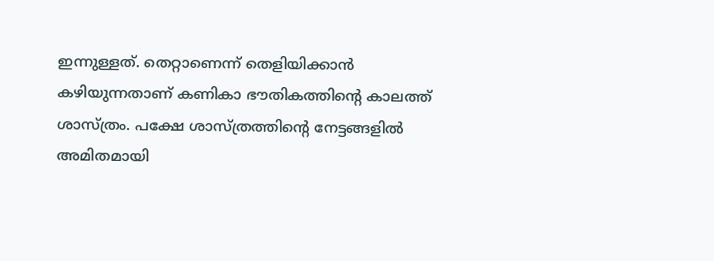ഇന്നുള്ളത്. തെറ്റാണെന്ന് തെളിയിക്കാന്‍ കഴിയുന്നതാണ് കണികാ ഭൗതികത്തിന്റെ കാലത്ത് ശാസ്ത്രം. പക്ഷേ ശാസ്ത്രത്തിന്റെ നേട്ടങ്ങളില്‍ അമിതമായി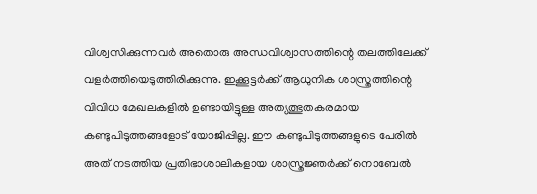വിശ്വസിക്കുന്നവര്‍ അതൊരു അന്ധവിശ്വാസത്തിന്റെ തലത്തിലേക്ക് വളര്‍ത്തിയെടുത്തിരിക്കുന്നു. ഇക്കൂട്ടര്‍ക്ക് ആധുനിക ശാസ്ത്രത്തിന്റെ വിവിധ മേഖലകളില്‍ ഉണ്ടായിട്ടുള്ള അത്യത്ഭുതകരമായ കണ്ടുപിടുത്തങ്ങളോട് യോജിപ്പില്ല. ഈ കണ്ടുപിടുത്തങ്ങളുടെ പേരില്‍ അത് നടത്തിയ പ്രതിഭാശാലികളായ ശാസ്ത്രജ്ഞര്‍ക്ക് നൊബേല്‍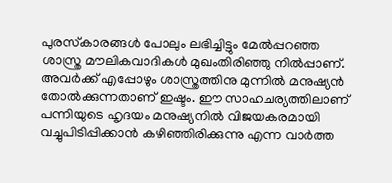പുരസ്‌കാരങ്ങള്‍ പോലും ലഭിച്ചിട്ടും മേല്‍പ്പറഞ്ഞ ശാസ്ത്ര മൗലികവാദികള്‍ മുഖംതിരിഞ്ഞു നില്‍പ്പാണ്. അവര്‍ക്ക് എപ്പോഴും ശാസ്ത്രത്തിനു മുന്നില്‍ മനുഷ്യന്‍ തോല്‍ക്കുന്നതാണ് ഇഷ്ടം. ഈ സാഹചര്യത്തിലാണ് പന്നിയുടെ ഹൃദയം മനുഷ്യനില്‍ വിജയകരമായി വച്ചുപിടിപ്പിക്കാന്‍ കഴിഞ്ഞിരിക്കുന്നു എന്ന വാര്‍ത്ത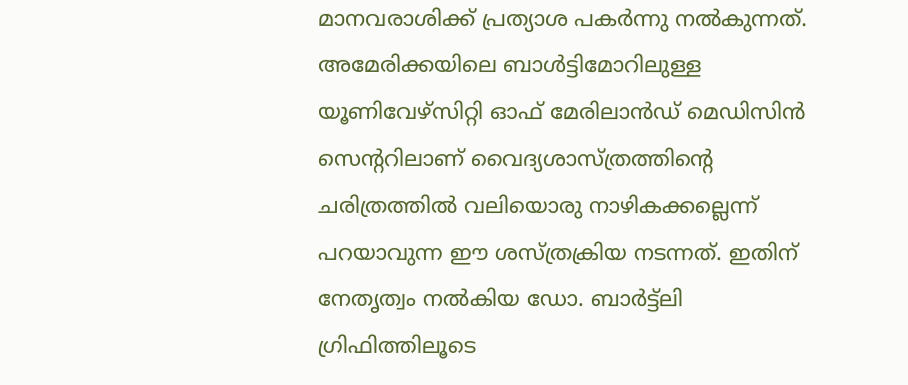മാനവരാശിക്ക് പ്രത്യാശ പകര്‍ന്നു നല്‍കുന്നത്. അമേരിക്കയിലെ ബാള്‍ട്ടിമോറിലുള്ള യൂണിവേഴ്‌സിറ്റി ഓഫ് മേരിലാന്‍ഡ് മെഡിസിന്‍ സെന്ററിലാണ് വൈദ്യശാസ്ത്രത്തിന്റെ ചരിത്രത്തില്‍ വലിയൊരു നാഴികക്കല്ലെന്ന് പറയാവുന്ന ഈ ശസ്ത്രക്രിയ നടന്നത്. ഇതിന് നേതൃത്വം നല്‍കിയ ഡോ. ബാര്‍ട്ട്‌ലി ഗ്രിഫിത്തിലൂടെ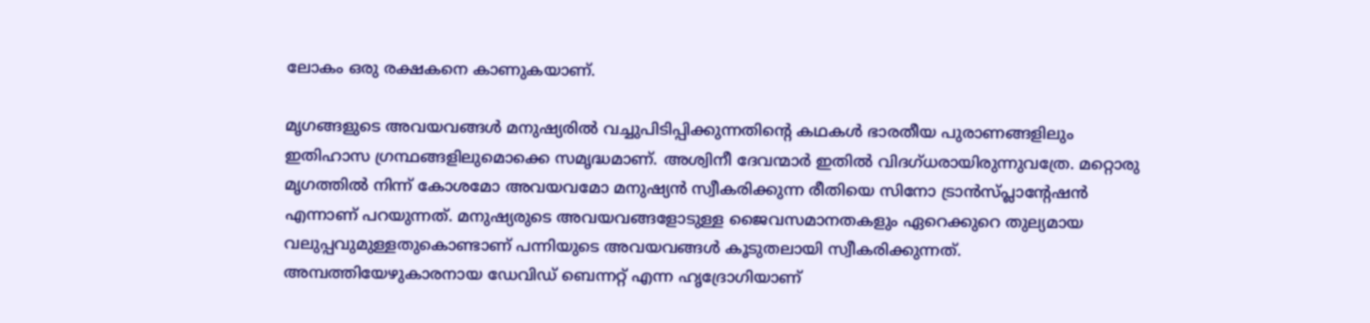ലോകം ഒരു രക്ഷകനെ കാണുകയാണ്.

മൃഗങ്ങളുടെ അവയവങ്ങള്‍ മനുഷ്യരില്‍ വച്ചുപിടിപ്പിക്കുന്നതിന്റെ കഥകള്‍ ഭാരതീയ പുരാണങ്ങളിലും ഇതിഹാസ ഗ്രന്ഥങ്ങളിലുമൊക്കെ സമൃദ്ധമാണ്. അശ്വിനീ ദേവന്മാര്‍ ഇതില്‍ വിദഗ്ധരായിരുന്നുവത്രേ. മറ്റൊരു മൃഗത്തില്‍ നിന്ന് കോശമോ അവയവമോ മനുഷ്യന്‍ സ്വീകരിക്കുന്ന രീതിയെ സിനോ ട്രാന്‍സ്പ്ലാന്റേഷന്‍ എന്നാണ് പറയുന്നത്. മനുഷ്യരുടെ അവയവങ്ങളോടുള്ള ജൈവസമാനതകളും ഏറെക്കുറെ തുല്യമായ വലുപ്പവുമുള്ളതുകൊണ്ടാണ് പന്നിയുടെ അവയവങ്ങള്‍ കൂടുതലായി സ്വീകരിക്കുന്നത്. അമ്പത്തിയേഴുകാരനായ ഡേവിഡ് ബെന്നറ്റ് എന്ന ഹൃദ്രോഗിയാണ്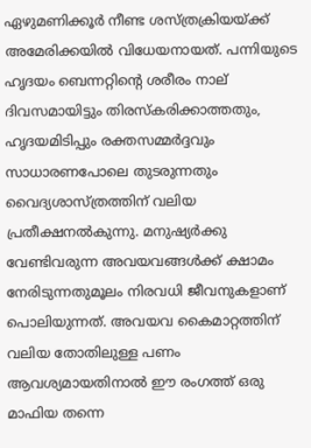ഏഴുമണിക്കൂര്‍ നീണ്ട ശസ്ത്രക്രിയയ്‌ക്ക് അമേരിക്കയില്‍ വിധേയനായത്. പന്നിയുടെ ഹൃദയം ബെന്നറ്റിന്റെ ശരീരം നാല് ദിവസമായിട്ടും തിരസ്‌കരിക്കാത്തതും, ഹൃദയമിടിപ്പും രക്തസമ്മര്‍ദ്ദവും സാധാരണപോലെ തുടരുന്നതും വൈദ്യശാസ്ത്രത്തിന് വലിയ പ്രതീക്ഷനല്‍കുന്നു. മനുഷ്യര്‍ക്കു വേണ്ടിവരുന്ന അവയവങ്ങള്‍ക്ക് ക്ഷാമം നേരിടുന്നതുമൂലം നിരവധി ജീവനുകളാണ് പൊലിയുന്നത്. അവയവ കൈമാറ്റത്തിന് വലിയ തോതിലുള്ള പണം ആവശ്യമായതിനാല്‍ ഈ രംഗത്ത് ഒരു മാഫിയ തന്നെ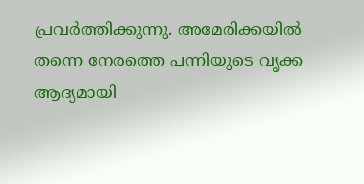പ്രവര്‍ത്തിക്കുന്നു. അമേരിക്കയില്‍ തന്നെ നേരത്തെ പന്നിയുടെ വൃക്ക ആദ്യമായി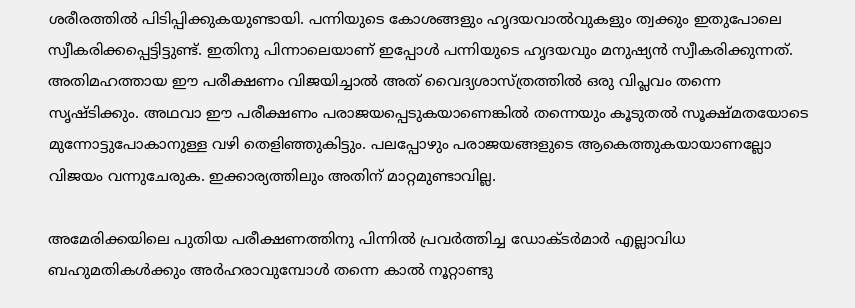ശരീരത്തില്‍ പിടിപ്പിക്കുകയുണ്ടായി. പന്നിയുടെ കോശങ്ങളും ഹൃദയവാല്‍വുകളും ത്വക്കും ഇതുപോലെ സ്വീകരിക്കപ്പെട്ടിട്ടുണ്ട്. ഇതിനു പിന്നാലെയാണ് ഇപ്പോള്‍ പന്നിയുടെ ഹൃദയവും മനുഷ്യന്‍ സ്വീകരിക്കുന്നത്. അതിമഹത്തായ ഈ പരീക്ഷണം വിജയിച്ചാല്‍ അത് വൈദ്യശാസ്ത്രത്തില്‍ ഒരു വിപ്ലവം തന്നെ  സൃഷ്ടിക്കും. അഥവാ ഈ പരീക്ഷണം പരാജയപ്പെടുകയാണെങ്കില്‍ തന്നെയും കൂടുതല്‍ സൂക്ഷ്മതയോടെ മുന്നോട്ടുപോകാനുള്ള വഴി തെളിഞ്ഞുകിട്ടും. പലപ്പോഴും പരാജയങ്ങളുടെ ആകെത്തുകയായാണല്ലോ വിജയം വന്നുചേരുക. ഇക്കാര്യത്തിലും അതിന് മാറ്റമുണ്ടാവില്ല.

അമേരിക്കയിലെ പുതിയ പരീക്ഷണത്തിനു പിന്നില്‍ പ്രവര്‍ത്തിച്ച ഡോക്ടര്‍മാര്‍ എല്ലാവിധ ബഹുമതികള്‍ക്കും അര്‍ഹരാവുമ്പോള്‍ തന്നെ കാല്‍ നൂറ്റാണ്ടു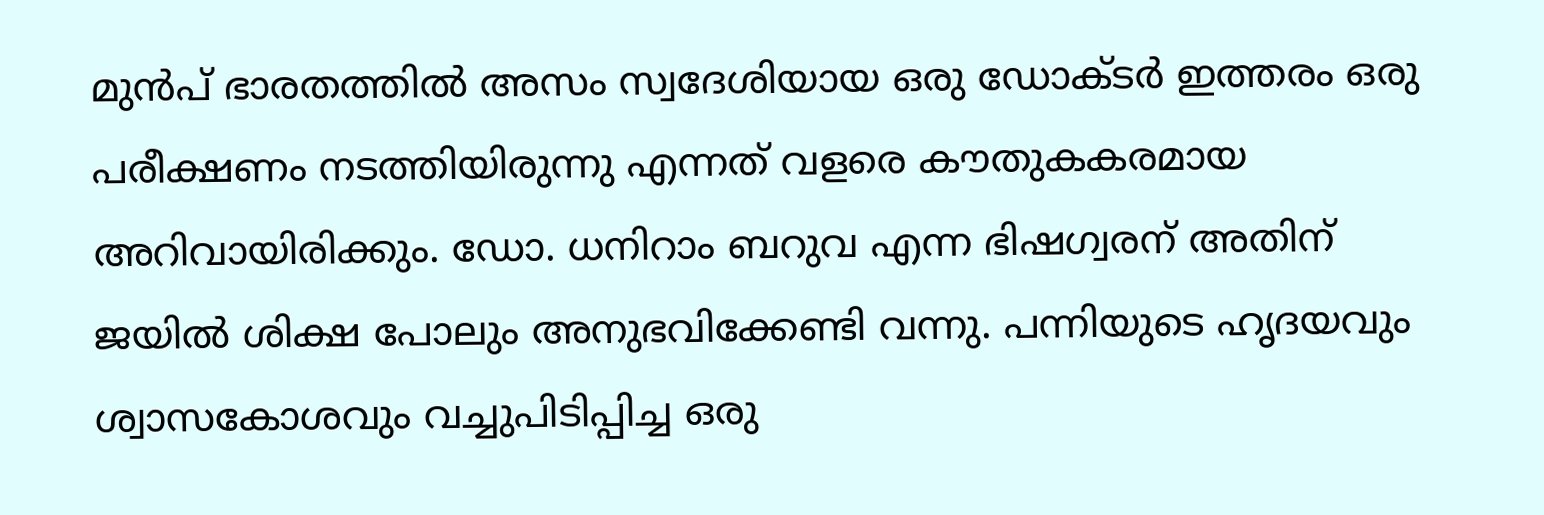മുന്‍പ് ഭാരതത്തില്‍ അസം സ്വദേശിയായ ഒരു ഡോക്ടര്‍ ഇത്തരം ഒരു പരീക്ഷണം നടത്തിയിരുന്നു എന്നത് വളരെ കൗതുകകരമായ അറിവായിരിക്കും. ഡോ. ധനിറാം ബറുവ എന്ന ഭിഷഗ്വരന് അതിന് ജയില്‍ ശിക്ഷ പോലും അനുഭവിക്കേണ്ടി വന്നു. പന്നിയുടെ ഹൃദയവും ശ്വാസകോശവും വച്ചുപിടിപ്പിച്ച ഒരു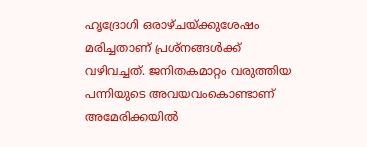ഹൃദ്രോഗി ഒരാഴ്ചയ്‌ക്കുശേഷം മരിച്ചതാണ് പ്രശ്‌നങ്ങള്‍ക്ക് വഴിവച്ചത്. ജനിതകമാറ്റം വരുത്തിയ പന്നിയുടെ അവയവംകൊണ്ടാണ് അമേരിക്കയില്‍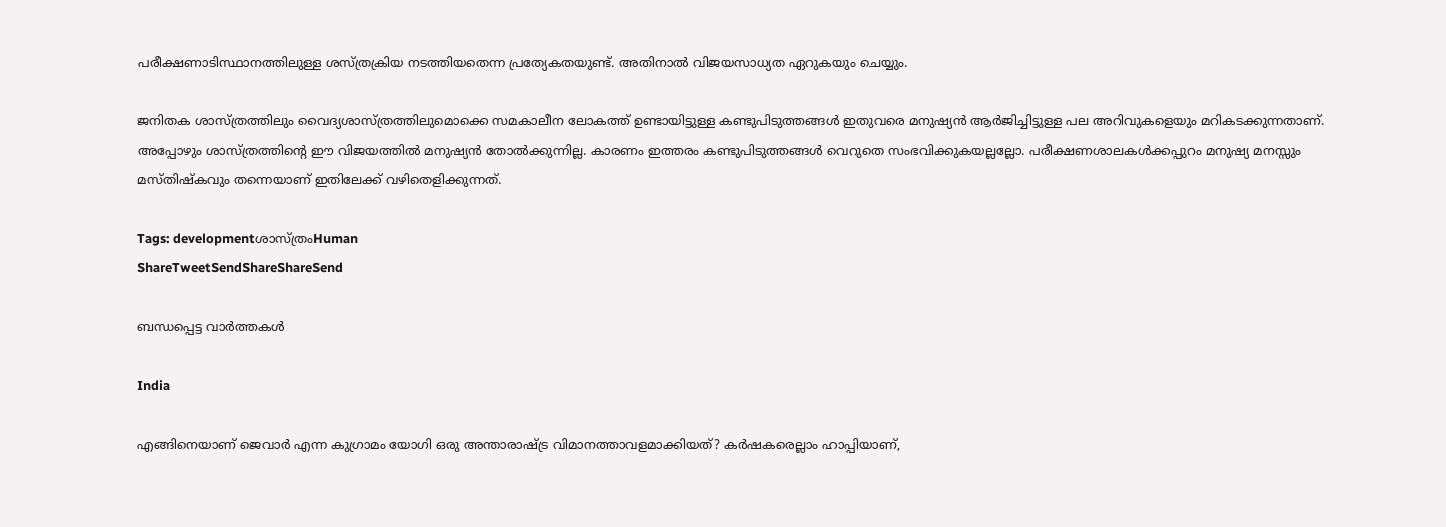പരീക്ഷണാടിസ്ഥാനത്തിലുള്ള ശസ്ത്രക്രിയ നടത്തിയതെന്ന പ്രത്യേകതയുണ്ട്. അതിനാല്‍ വിജയസാധ്യത ഏറുകയും ചെയ്യും.

ജനിതക ശാസ്ത്രത്തിലും വൈദ്യശാസ്ത്രത്തിലുമൊക്കെ സമകാലീന ലോകത്ത് ഉണ്ടായിട്ടുള്ള കണ്ടുപിടുത്തങ്ങള്‍ ഇതുവരെ മനുഷ്യന്‍ ആര്‍ജിച്ചിട്ടുള്ള പല അറിവുകളെയും മറികടക്കുന്നതാണ്. അപ്പോഴും ശാസ്ത്രത്തിന്റെ ഈ വിജയത്തില്‍ മനുഷ്യന്‍ തോല്‍ക്കുന്നില്ല. കാരണം ഇത്തരം കണ്ടുപിടുത്തങ്ങള്‍ വെറുതെ സംഭവിക്കുകയല്ലല്ലോ. പരീക്ഷണശാലകള്‍ക്കപ്പുറം മനുഷ്യ മനസ്സും മസ്തിഷ്‌കവും തന്നെയാണ് ഇതിലേക്ക് വഴിതെളിക്കുന്നത്.

Tags: developmentശാസ്ത്രംHuman
ShareTweetSendShareShareSend

ബന്ധപ്പെട്ട വാര്‍ത്തകള്‍

India

എങ്ങിനെയാണ് ജെവാര്‍ എന്ന കുഗ്രാമം യോഗി ഒരു അന്താരാഷ്‌ട്ര വിമാനത്താവളമാക്കിയത്? കര്‍ഷകരെല്ലാം ഹാപ്പിയാണ്,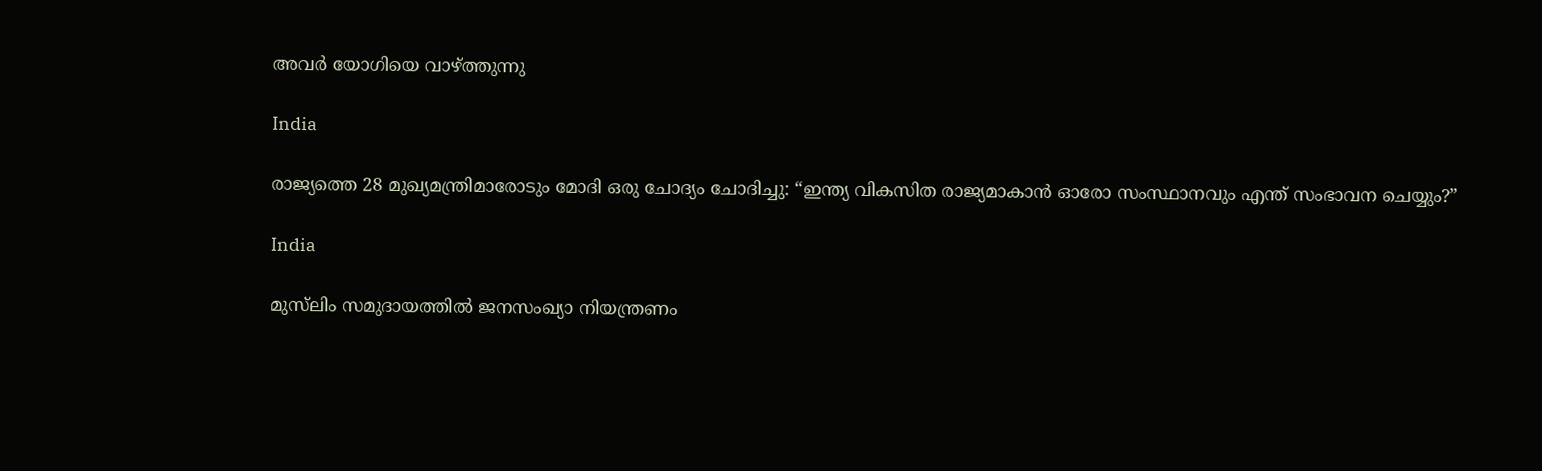അവര്‍ യോഗിയെ വാഴ്‌ത്തുന്നു

India

രാജ്യത്തെ 28 മുഖ്യമന്ത്രിമാരോടും മോദി ഒരു ചോദ്യം ചോദിച്ചു: “ഇന്ത്യ വികസിത രാജ്യമാകാന്‍ ഓരോ സംസ്ഥാനവും എന്ത് സംഭാവന ചെയ്യും?”

India

മുസ്‌ലിം സമുദായത്തിൽ ജനസംഖ്യാ നിയന്ത്രണം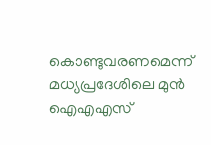കൊണ്ടുവരണമെന്ന് മധ്യപ്രദേശിലെ മുന്‍ ഐഎഎസ്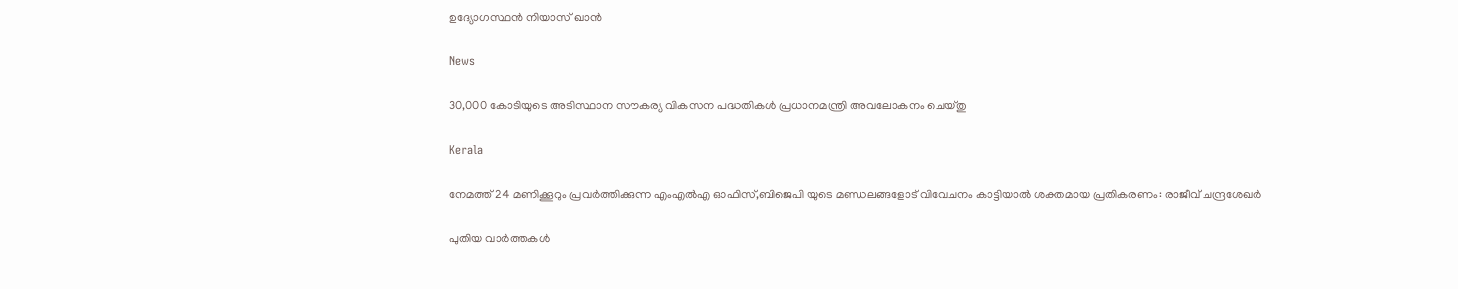ഉദ്യോഗസ്ഥന്‍ നിയാസ് ഖാന്‍

News

30,000 കോടിയുടെ അടിസ്ഥാന സൗകര്യ വികസന പദ്ധതികൾ പ്രധാനമന്ത്രി അവലോകനം ചെയ്തു

Kerala

നേമത്ത് 24 മണിക്കൂറും പ്രവര്‍ത്തിക്കുന്ന എംഎല്‍എ ഓഫിസ്,ബിജെപി യുടെ മണ്ഡലങ്ങളോട് വിവേചനം കാട്ടിയാല്‍ ശക്തമായ പ്രതികരണം: രാജീവ് ചന്ദ്രശേഖര്‍

പുതിയ വാര്‍ത്തകള്‍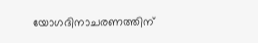യോഗദിനാചരണത്തിന്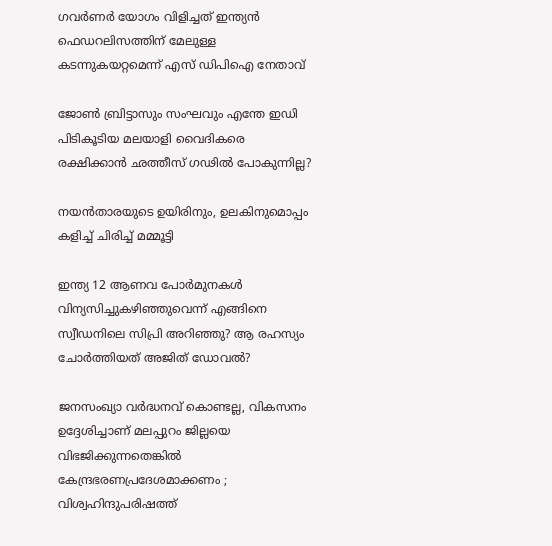ഗവര്‍ണര്‍ യോഗം വിളിച്ചത് ഇന്ത്യന്‍ ഫെഡറലിസത്തിന് മേലുള്ള കടന്നുകയറ്റമെന്ന് എസ് ഡിപിഐ നേതാവ്

ജോണ്‍ ബ്രിട്ടാസും സംഘവും എന്തേ ഇഡി പിടികൂടിയ മലയാളി വൈദികരെ രക്ഷിക്കാന്‍ ഛത്തീസ് ഗഢില്‍ പോകുന്നില്ല?

നയൻതാരയുടെ ഉയിരിനും, ഉലകിനുമൊപ്പം കളിച്ച് ചിരിച്ച് മമ്മൂട്ടി

ഇന്ത്യ 12 ആണവ പോര്‍മുനകള്‍ വിന്യസിച്ചുകഴിഞ്ഞുവെന്ന് എങ്ങിനെ സ്വീഡനിലെ സിപ്രി അറിഞ്ഞു? ആ രഹസ്യം ചോര്‍ത്തിയത് അജിത് ഡോവല്‍?

ജനസംഖ്യാ വർദ്ധനവ് കൊണ്ടല്ല, വികസനം ഉദ്ദേശിച്ചാണ് മലപ്പുറം ജില്ലയെ വിഭജിക്കുന്നതെങ്കിൽ കേന്ദ്രഭരണപ്രദേശമാക്കണം ; വിശ്വഹിന്ദുപരിഷത്ത്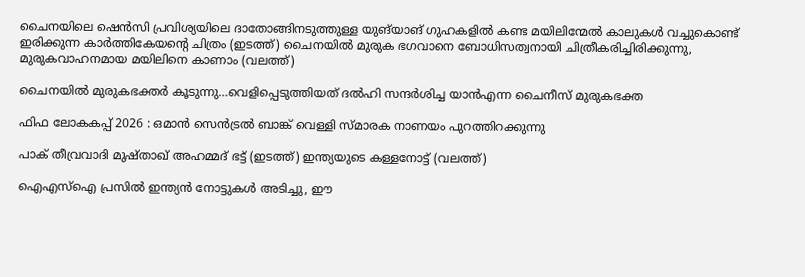ചൈനയിലെ ഷെൻസി പ്രവിശ്യയിലെ ദാതോങ്ങിനടുത്തുള്ള യുങ്‌യാങ് ഗുഹകളിൽ കണ്ട മയിലിന്മേൽ കാലുകൾ വച്ചുകൊണ്ട് ഇരിക്കുന്ന കാർത്തികേയന്‍റെ ചിത്രം (ഇടത്ത്) ചൈനയില്‍ മുരുക ഭഗവാനെ ബോധിസത്വനായി ചിത്രീകരിച്ചിരിക്കുന്നു, മുരുകവാഹനമായ മയിലിനെ കാണാം (വലത്ത്)

ചൈനയില്‍ മുരുകഭക്തര്‍ കൂടുന്നു…വെളിപ്പെടുത്തിയത് ദല്‍ഹി സന്ദര്‍ശിച്ച യാന്‍എന്ന ചൈനീസ് മുരുകഭക്ത

ഫിഫ ലോകകപ്പ് 2026 : ഒമാൻ സെൻട്രൽ ബാങ്ക് വെള്ളി സ്മാരക നാണയം പുറത്തിറക്കുന്നു

പാക് തീവ്രവാദി മുഷ്താഖ് അഹമ്മദ് ഭട്ട് (ഇടത്ത്) ഇന്ത്യയുടെ കള്ളനോട്ട് (വലത്ത്)

ഐഎസ്ഐ പ്രസില്‍ ഇന്ത്യന്‍ നോട്ടുകള്‍ അടിച്ചു, ഈ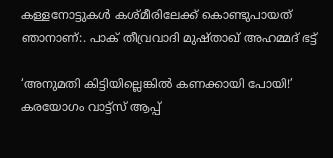കള്ളനോട്ടുകള്‍ കശ്മീരിലേക്ക് കൊണ്ടുപായത് ഞാനാണ്:. പാക് തീവ്രവാദി മുഷ്താഖ് അഹമ്മദ് ഭട്ട്

‘അനുമതി കിട്ടിയില്ലെങ്കില്‍ കണക്കായി പോയി!’ കരയോഗം വാട്ട്‌സ് ആപ്പ്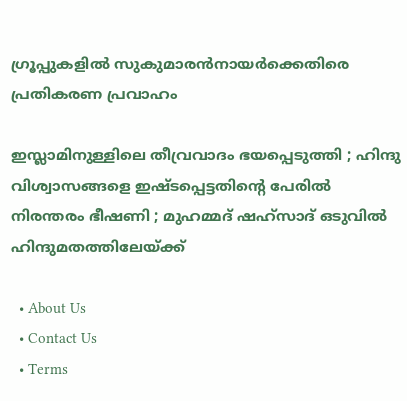ഗ്രൂപ്പുകളില്‍ സുകുമാരന്‍നായര്‍ക്കെതിരെ പ്രതികരണ പ്രവാഹം

ഇസ്ലാമിനുള്ളിലെ തീവ്രവാദം ഭയപ്പെടുത്തി ; ഹിന്ദു വിശ്വാസങ്ങളെ ഇഷ്ടപ്പെട്ടതിന്റെ പേരിൽ നിരന്തരം ഭീഷണി ; മുഹമ്മദ് ഷഹ്സാദ് ഒടുവിൽ ഹിന്ദുമതത്തിലേയ്‌ക്ക്

  • About Us
  • Contact Us
  • Terms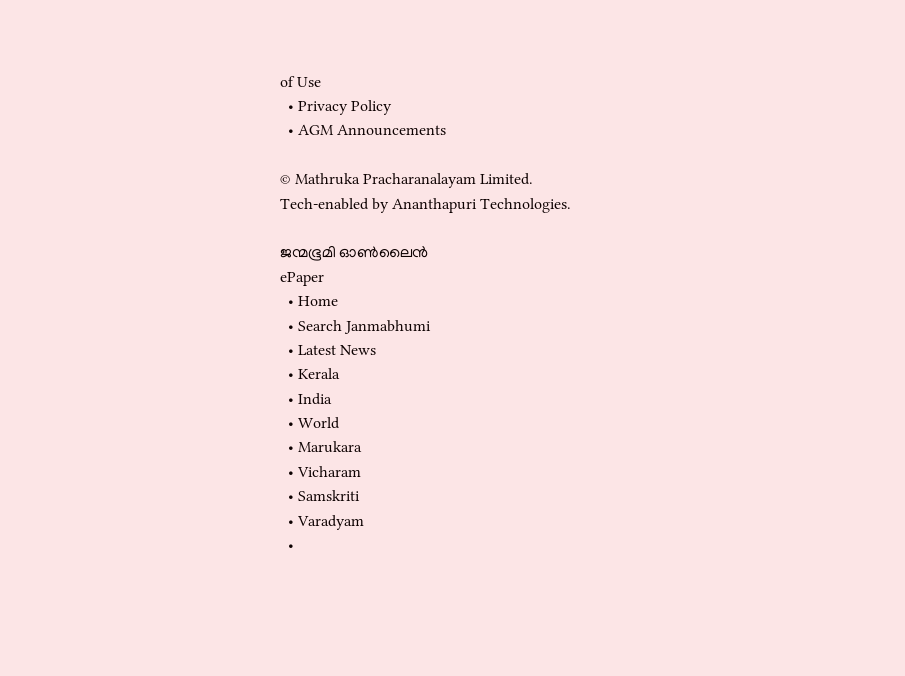of Use
  • Privacy Policy
  • AGM Announcements

© Mathruka Pracharanalayam Limited.
Tech-enabled by Ananthapuri Technologies.

ജന്മഭൂമി ഓണ്‍ലൈന്‍
ePaper
  • Home
  • Search Janmabhumi
  • Latest News
  • Kerala
  • India
  • World
  • Marukara
  • Vicharam
  • Samskriti
  • Varadyam
  •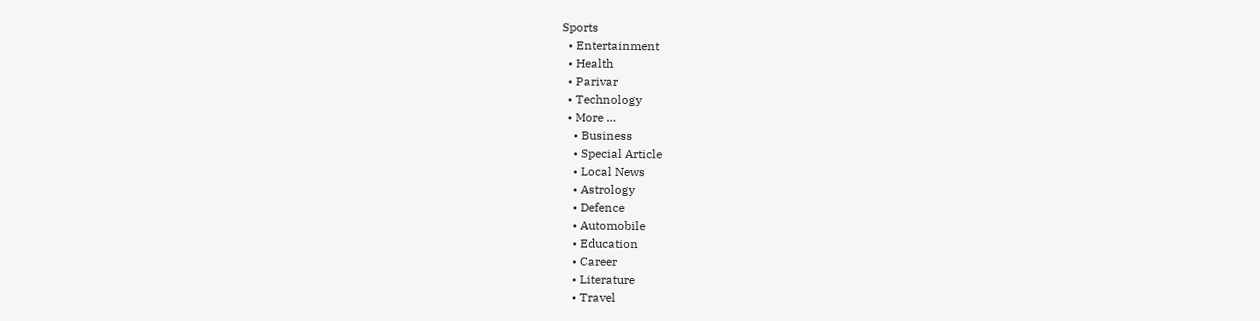Sports
  • Entertainment
  • Health
  • Parivar
  • Technology
  • More …
    • Business
    • Special Article
    • Local News
    • Astrology
    • Defence
    • Automobile
    • Education
    • Career
    • Literature
    • Travel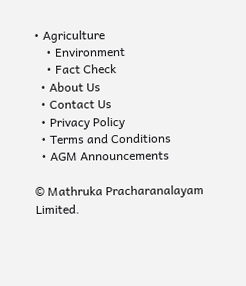• Agriculture
    • Environment
    • Fact Check
  • About Us
  • Contact Us
  • Privacy Policy
  • Terms and Conditions
  • AGM Announcements

© Mathruka Pracharanalayam Limited.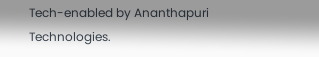Tech-enabled by Ananthapuri Technologies.